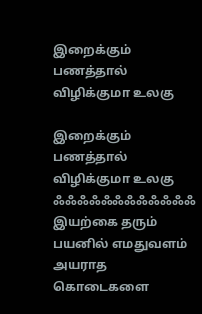இறைக்கும் பணத்தால் விழிக்குமா உலகு

இறைக்கும் பணத்தால் விழிக்குமா உலகு ஃஃஃஃஃஃஃஃஃஃஃஃ இயற்கை தரும் பயனில் எமதுவளம் அயராத கொடைகளை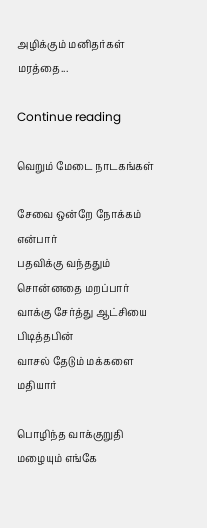அழிக்கும் மனிதர்கள் மரத்தை...

Continue reading

வெறும் மேடை நாடகங்கள்

சேவை ஒன்றே நோக்கம் என்பார்
பதவிக்கு வந்ததும் சொன்னதை மறப்பார்
வாக்கு சேர்த்து ஆட்சியை பிடித்தபின்
வாசல் தேடும் மக்களை மதியார்

பொழிந்த வாக்குறுதி மழையும் எங்கே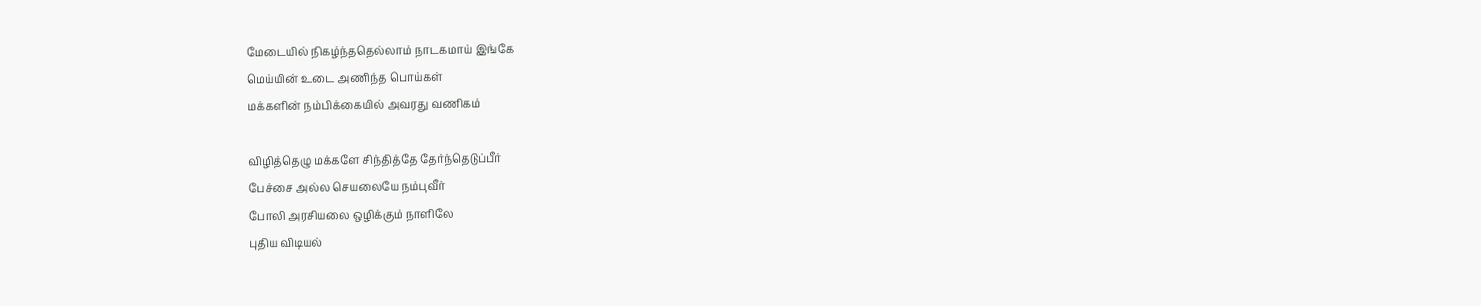மேடையில் நிகழ்ந்ததெல்லாம் நாடகமாய் இங்கே
மெய்யின் உடை அணிந்த பொய்கள்
மக்களின் நம்பிக்கையில் அவரது வணிகம்

விழித்தெழு மக்களே சிந்தித்தே தேர்ந்தெடுப்பீர்
பேச்சை அல்ல செயலையே நம்புவீர்
போலி அரசியலை ஒழிக்கும் நாளிலே
புதிய விடியல்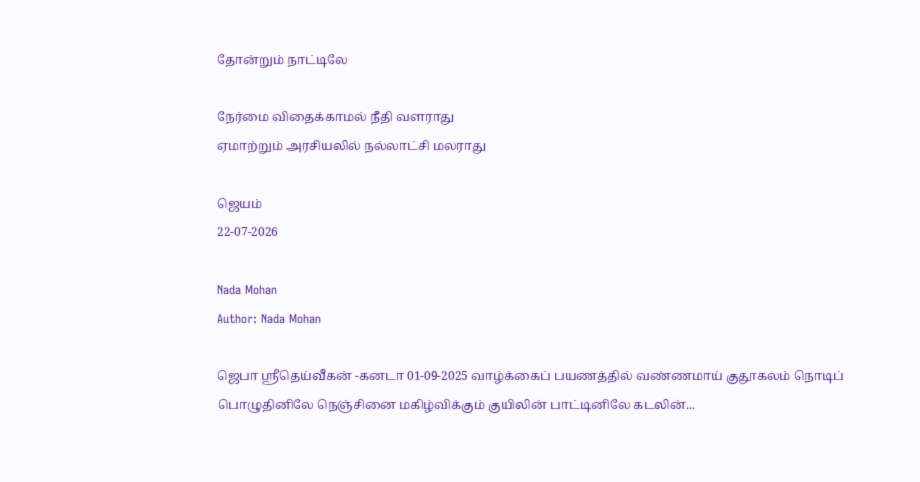தோன்றும் நாட்டிலே

நேர்மை விதைக்காமல் நீதி வளராது
ஏமாற்றும் அரசியலில் நல்லாட்சி மலராது

ஜெயம்
22-07-2026

Nada Mohan
Author: Nada Mohan

ஜெபா ஸ்ரீதெய்வீகன் -கனடா 01-09-2025 வாழ்க்கைப் பயணத்தில் வண்ணமாய் குதூகலம் நொடிப் பொழுதினிலே நெஞ்சினை மகிழ்விக்கும் குயிலின் பாட்டினிலே கடலின்...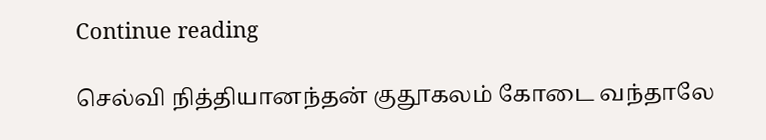Continue reading

செல்வி நித்தியானந்தன் குதூகலம் கோடை வந்தாலே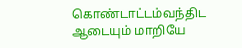கொண்டாட்டம்வந்திட ஆடையும் மாறியே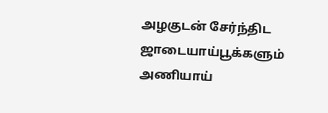அழகுடன் சேர்ந்திட ஜாடையாய்பூக்களும் அணியாய்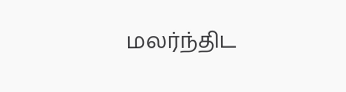மலர்ந்திட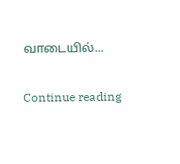வாடையில்...

Continue reading